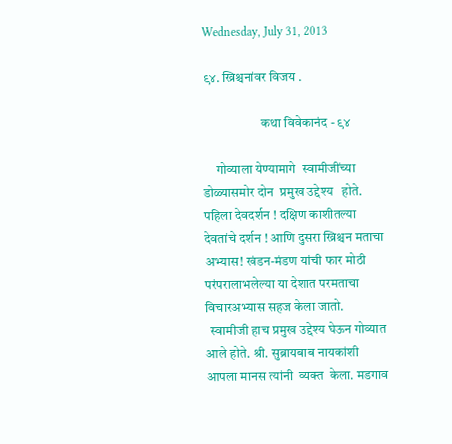Wednesday, July 31, 2013

९४. ख्रिश्चनांवर विजय .

                      कथा विवेकानंद - ९४

     गोव्याला येण्यामागे  स्वामीजींच्या डोळ्यासमोर दोन  प्रमुख उद्देश्य   होते. पहिला देवदर्शन ! दक्षिण काशीतल्या देवतांचे दर्शन ! आणि दुसरा ख्रिश्चन मताचा अभ्यास! खंडन-मंडण यांची फार मोठी परंपरालाभलेल्या या देशात परमताचा विचारअभ्यास सहज केला जातो.
  स्वामीजी हाच प्रमुख उद्देश्य घेऊन गोव्यात आले होते. श्री. सुब्रायबाब नायकांशी आपला मानस त्यांनी  व्यक्त  केला. मडगाव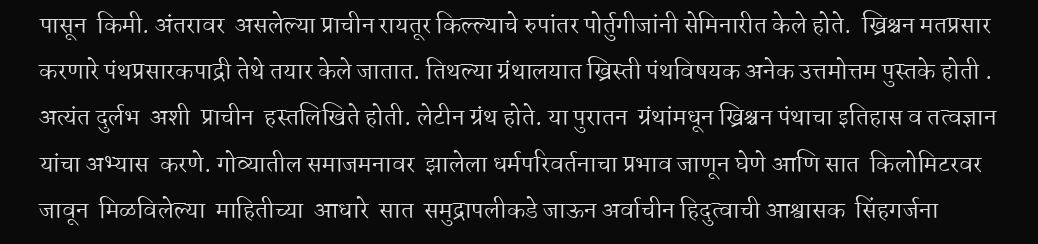पासून  किमी. अंतरावर  असलेल्या प्राचीन रायतूर किल्ल्याचे रुपांतर पोर्तुगीजांनी सेमिनारीत केले होते.  ख्रिश्चन मतप्रसार करणारे पंथप्रसारकपाद्री तेथे तयार केले जातात. तिथल्या ग्रंथालयात ख्रिस्ती पंथविषयक अनेक उत्तमोत्तम पुस्तके होती . अत्यंत दुर्लभ  अशी  प्राचीन  हस्तलिखिते होती. लेटीन ग्रंथ होते. या पुरातन  ग्रंथांमधून ख्रिश्चन पंथाचा इतिहास व तत्वज्ञान यांचा अभ्यास  करणे. गोव्यातील समाजमनावर  झालेला धर्मपरिवर्तनाचा प्रभाव जाणून घेणे आणि सात  किलोमिटरवर  जावून  मिळविलेल्या  माहितीच्या  आधारे  सात  समुद्रापलीकडे जाऊन अर्वाचीन हिदुत्वाची आश्वासक  सिंहगर्जना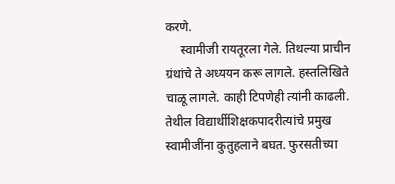करणे.
     स्वामीजी रायतूरला गेले. तिथल्या प्राचीन ग्रंथांचे ते अध्ययन करू लागले. हस्तलिखिते चाळू लागले. काही टिपणेही त्यांनी काढली. तेथील विद्यार्थीशिक्षकपादरीत्यांचे प्रमुख स्वामीजींना कुतुहलाने बघत. फुरसतीच्या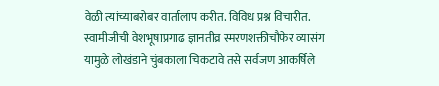वेळी त्यांच्याबरोबर वार्तालाप करीत. विविध प्रश्न विचारीत. स्वामीजीची वेशभूषाप्रगाढ ज्ञानतीव्र स्मरणशक्तीचौफेर व्यासंग यामुळे लोखंडाने चुंबकाला चिकटावे तसे सर्वजण आकर्षिले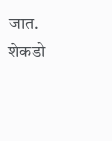जात. शेकडो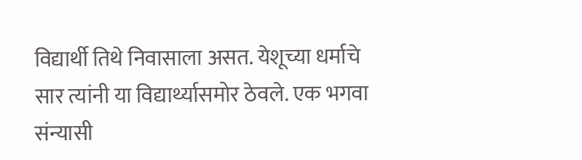विद्यार्थी तिथे निवासाला असत. येशूच्या धर्माचे सार त्यांनी या विद्यार्थ्यासमोर ठेवले. एक भगवा संन्यासी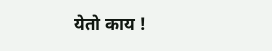येतो काय !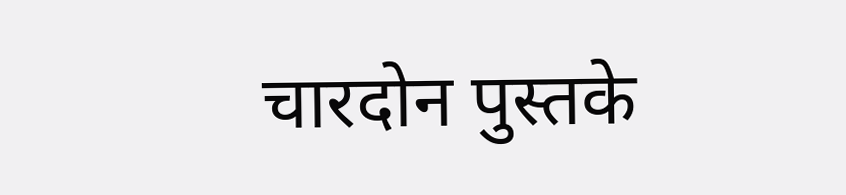चारदोन पुस्तके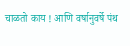चाळतो काय ! आणि वर्षानुवर्षे पंथ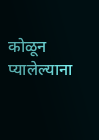कोळून प्यालेल्याना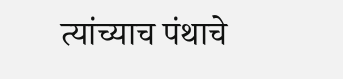त्यांच्याच पंथाचे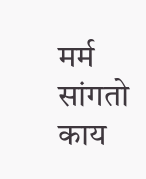मर्म सांगतो काय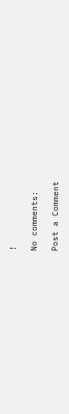!

No comments:

Post a Comment